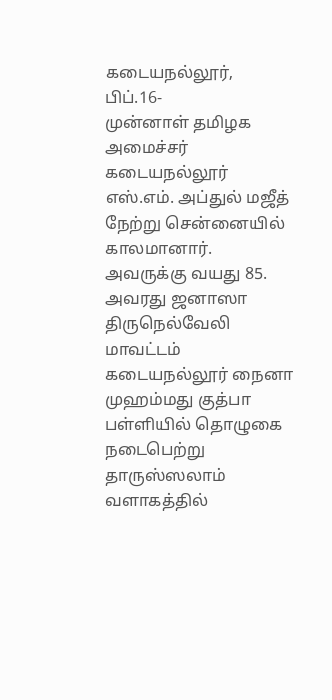கடையநல்லூர், பிப்.16-
முன்னாள் தமிழக அமைச்சர் கடையநல்லூர் எஸ்.எம். அப்துல் மஜீத் நேற்று சென்னையில் காலமானார். அவருக்கு வயது 85. அவரது ஜனாஸா திருநெல்வேலி மாவட்டம் கடையநல்லூர் நைனா முஹம்மது குத்பா பள்ளியில் தொழுகை நடைபெற்று தாருஸ்ஸலாம் வளாகத்தில்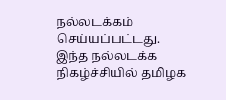நல்லடக்கம் செய்யப்பட்டது.
இந்த நல்லடக்க நிகழ்ச்சியில் தமிழக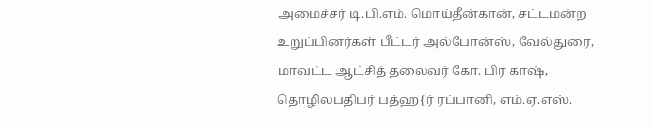அமைச்சர் டி.பி.எம். மொய்தீன்கான், சட்டமன்ற உறுப்பினர்கள் பீட்டர் அல்போன்ஸ், வேல்துரை, மாவட்ட ஆட்சித் தலைவர் கோ. பிர காஷ், தொழிலபதிபர் பத்ஹ{ர் ரப்பானி, எம்.ஏ.எஸ்.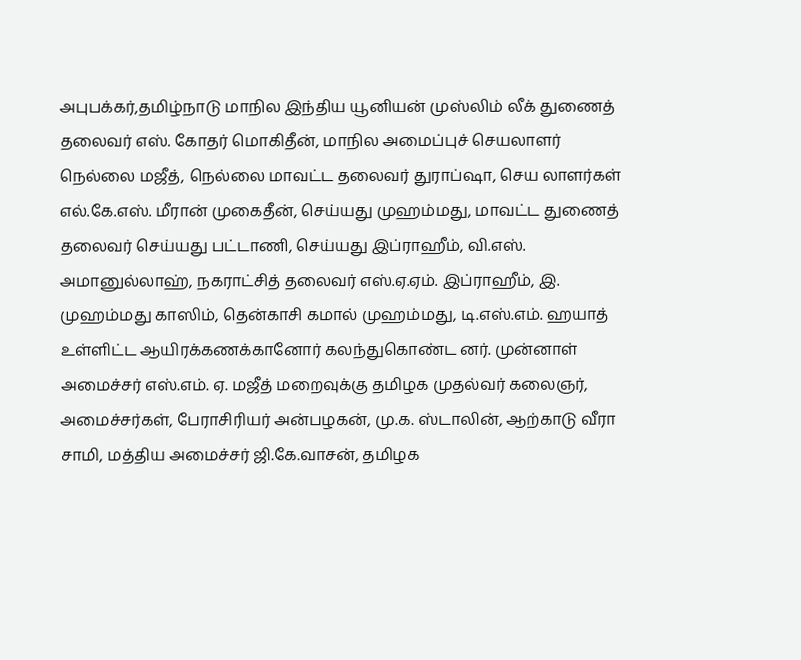அபுபக்கர்,தமிழ்நாடு மாநில இந்திய யூனியன் முஸ்லிம் லீக் துணைத் தலைவர் எஸ். கோதர் மொகிதீன், மாநில அமைப்புச் செயலாளர் நெல்லை மஜீத், நெல்லை மாவட்ட தலைவர் துராப்ஷா, செய லாளர்கள் எல்.கே.எஸ். மீரான் முகைதீன், செய்யது முஹம்மது, மாவட்ட துணைத் தலைவர் செய்யது பட்டாணி, செய்யது இப்ராஹீம், வி.எஸ். அமானுல்லாஹ், நகராட்சித் தலைவர் எஸ்.ஏ.ஏம். இப்ராஹீம், இ. முஹம்மது காஸிம், தென்காசி கமால் முஹம்மது, டி.எஸ்.எம். ஹயாத் உள்ளிட்ட ஆயிரக்கணக்கானோர் கலந்துகொண்ட னர். முன்னாள் அமைச்சர் எஸ்.எம். ஏ. மஜீத் மறைவுக்கு தமிழக முதல்வர் கலைஞர், அமைச்சர்கள், பேராசிரியர் அன்பழகன், மு.க. ஸ்டாலின், ஆற்காடு வீரா சாமி, மத்திய அமைச்சர் ஜி.கே.வாசன், தமிழக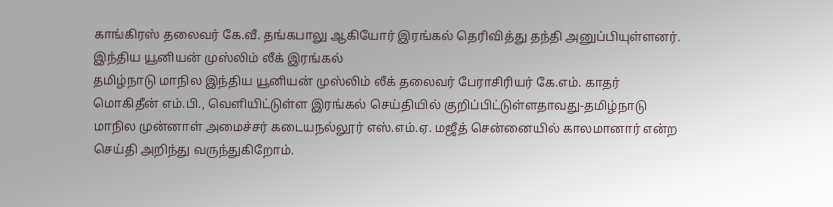காங்கிரஸ் தலைவர் கே.வீ. தங்கபாலு ஆகியோர் இரங்கல் தெரிவித்து தந்தி அனுப்பியுள்ளனர்.
இந்திய யூனியன் முஸ்லிம் லீக் இரங்கல்
தமிழ்நாடு மாநில இந்திய யூனியன் முஸ்லிம் லீக் தலைவர் பேராசிரியர் கே.எம். காதர் மொகிதீன் எம்.பி., வெளியிட்டுள்ள இரங்கல் செய்தியில் குறிப்பிட்டுள்ளதாவது-தமிழ்நாடு மாநில முன்னாள் அமைச்சர் கடையநல்லூர் எஸ்.எம்.ஏ. மஜீத் சென்னையில் காலமானார் என்ற செய்தி அறிந்து வருந்துகிறோம்.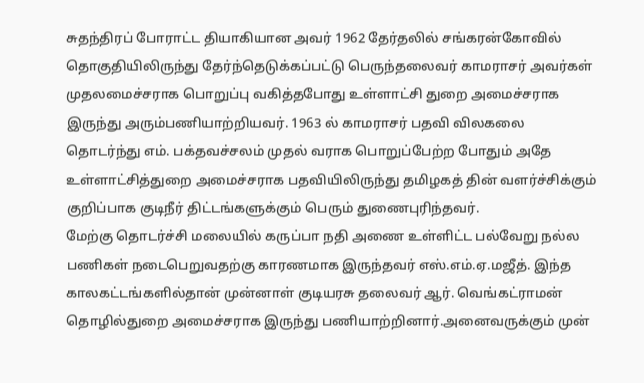சுதந்திரப் போராட்ட தியாகியான அவர் 1962 தேர்தலில் சங்கரன்கோவில் தொகுதியிலிருந்து தேர்ந்தெடுக்கப்பட்டு பெருந்தலைவர் காமராசர் அவர்கள் முதலமைச்சராக பொறுப்பு வகித்தபோது உள்ளாட்சி துறை அமைச்சராக இருந்து அரும்பணியாற்றியவர். 1963 ல் காமராசர் பதவி விலகலை தொடர்ந்து எம். பக்தவச்சலம் முதல் வராக பொறுப்பேற்ற போதும் அதே உள்ளாட்சித்துறை அமைச்சராக பதவியிலிருந்து தமிழகத் தின் வளர்ச்சிக்கும் குறிப்பாக குடிநீர் திட்டங்களுக்கும் பெரும் துணைபுரிந்தவர்.
மேற்கு தொடர்ச்சி மலையில் கருப்பா நதி அணை உள்ளிட்ட பல்வேறு நல்ல பணிகள் நடைபெறுவதற்கு காரணமாக இருந்தவர் எஸ்.எம்.ஏ.மஜீத். இந்த காலகட்டங்களில்தான் முன்னாள் குடியரசு தலைவர் ஆர். வெங்கட்ராமன் தொழில்துறை அமைச்சராக இருந்து பணியாற்றினார்.அனைவருக்கும் முன்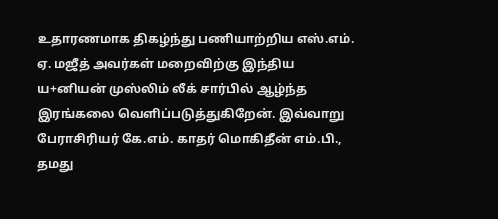உதாரணமாக திகழ்ந்து பணியாற்றிய எஸ்.எம். ஏ. மஜீத் அவர்கள் மறைவிற்கு இந்திய ய+னியன் முஸ்லிம் லீக் சார்பில் ஆழ்ந்த இரங்கலை வெளிப்படுத்துகிறேன். இவ்வாறு பேராசிரியர் கே.எம். காதர் மொகிதீன் எம்.பி., தமது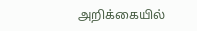அறிக்கையில்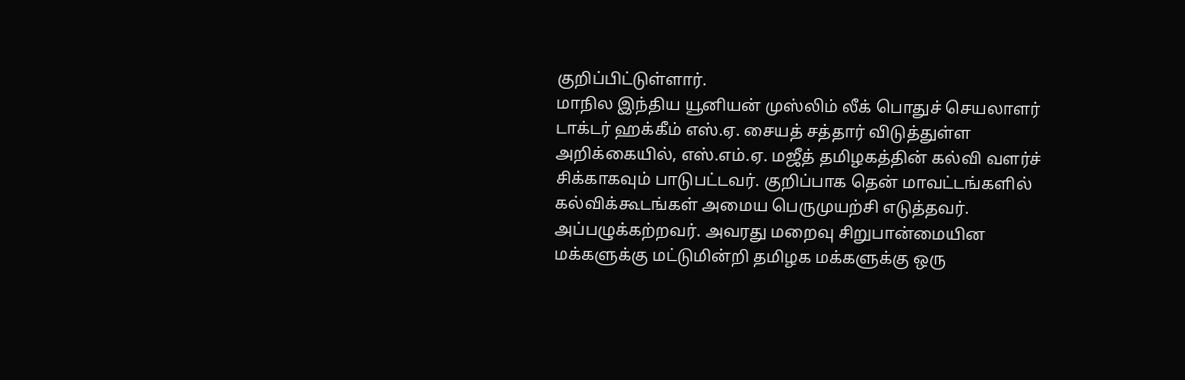குறிப்பிட்டுள்ளார்.
மாநில இந்திய யூனியன் முஸ்லிம் லீக் பொதுச் செயலாளர் டாக்டர் ஹக்கீம் எஸ்.ஏ. சையத் சத்தார் விடுத்துள்ள அறிக்கையில், எஸ்.எம்.ஏ. மஜீத் தமிழகத்தின் கல்வி வளர்ச் சிக்காகவும் பாடுபட்டவர். குறிப்பாக தென் மாவட்டங்களில் கல்விக்கூடங்கள் அமைய பெருமுயற்சி எடுத்தவர். அப்பழுக்கற்றவர். அவரது மறைவு சிறுபான்மையின மக்களுக்கு மட்டுமின்றி தமிழக மக்களுக்கு ஒரு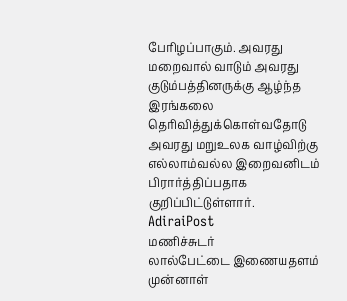பேரிழப்பாகும். அவரது மறைவால் வாடும் அவரது குடும்பத்தினருக்கு ஆழ்ந்த இரங்கலை தெரிவித்துக்கொள்வதோடு அவரது மறுஉலக வாழ்விற்கு எல்லாம்வல்ல இறைவனிடம் பிரார்த்திப்பதாக குறிப்பிட்டுள்ளார்.
AdiraiPost
மணிச்சுடர்
லால்பேட்டை இணையதளம்
முன்னாள்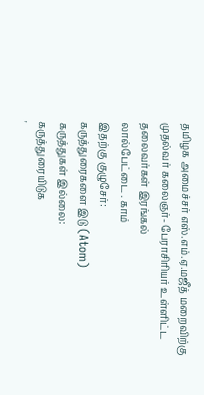தமிழக அமைச்சர் எஸ்.எம்.ஏ.மஜீத் மறைவிற்கு முதல்வர் கலைஞர்- பேராசிரியர் உள்ளிட்ட தலைவர்கள் இரங்கல்
லால்பேட்டை . காம்
இதற்கு குழுசேர்:
கருத்துரைகளை இடு (Atom)
கருத்துகள் இல்லை:
கருத்துரையிடுக
'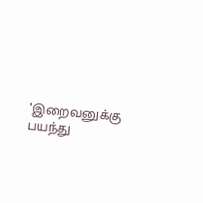'இறைவனுக்கு பயந்து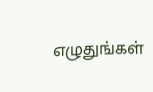எழுதுங்கள்